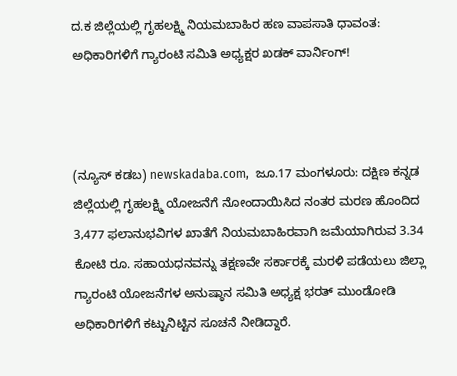ದ.ಕ ಜಿಲ್ಲೆಯಲ್ಲಿ ಗೃಹಲಕ್ಷ್ಮಿ ನಿಯಮಬಾಹಿರ ಹಣ ವಾಪಸಾತಿ ಧಾವಂತ: ಅಧಿಕಾರಿಗಳಿಗೆ ಗ್ಯಾರಂಟಿ ಸಮಿತಿ ಅಧ್ಯಕ್ಷರ ಖಡಕ್ ವಾರ್ನಿಂಗ್!



(ನ್ಯೂಸ್‌ ಕಡಬ) newskadaba.com,  ಜೂ.17 ಮಂಗಳೂರು: ದಕ್ಷಿಣ ಕನ್ನಡ ಜಿಲ್ಲೆಯಲ್ಲಿ ಗೃಹಲಕ್ಷ್ಮಿ ಯೋಜನೆಗೆ ನೋಂದಾಯಿಸಿದ ನಂತರ ಮರಣ ಹೊಂದಿದ 3,477 ಫಲಾನುಭವಿಗಳ ಖಾತೆಗೆ ನಿಯಮಬಾಹಿರವಾಗಿ ಜಮೆಯಾಗಿರುವ 3.34 ಕೋಟಿ ರೂ. ಸಹಾಯಧನವನ್ನು ತಕ್ಷಣವೇ ಸರ್ಕಾರಕ್ಕೆ ಮರಳಿ ಪಡೆಯಲು ಜಿಲ್ಲಾ ಗ್ಯಾರಂಟಿ ಯೋಜನೆಗಳ ಅನುಷ್ಠಾನ ಸಮಿತಿ ಅಧ್ಯಕ್ಷ ಭರತ್ ಮುಂಡೋಡಿ ಅಧಿಕಾರಿಗಳಿಗೆ ಕಟ್ಟುನಿಟ್ಟಿನ ಸೂಚನೆ ನೀಡಿದ್ದಾರೆ.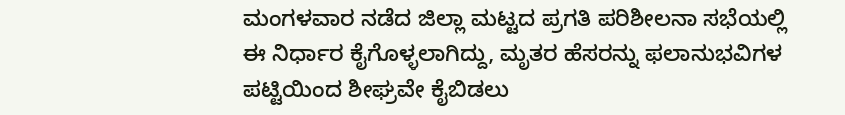ಮಂಗಳವಾರ ನಡೆದ ಜಿಲ್ಲಾ ಮಟ್ಟದ ಪ್ರಗತಿ ಪರಿಶೀಲನಾ ಸಭೆಯಲ್ಲಿ ಈ ನಿರ್ಧಾರ ಕೈಗೊಳ್ಳಲಾಗಿದ್ದು, ಮೃತರ ಹೆಸರನ್ನು ಫಲಾನುಭವಿಗಳ ಪಟ್ಟಿಯಿಂದ ಶೀಘ್ರವೇ ಕೈಬಿಡಲು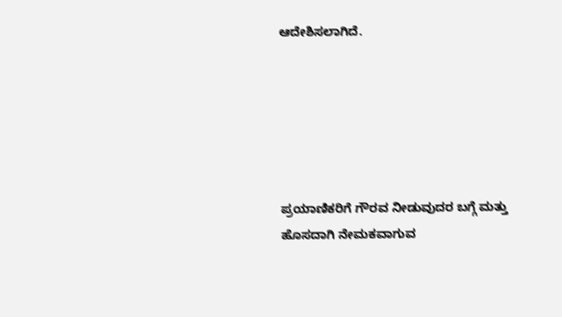ಆದೇಶಿಸಲಾಗಿದೆ.






ಪ್ರಯಾಣಿಕರಿಗೆ ಗೌರವ ನೀಡುವುದರ ಬಗ್ಗೆ ಮತ್ತು ಹೊಸದಾಗಿ ನೇಮಕವಾಗುವ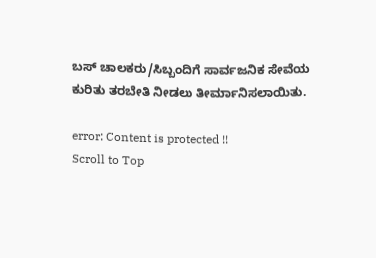ಬಸ್ ಚಾಲಕರು/ಸಿಬ್ಬಂದಿಗೆ ಸಾರ್ವಜನಿಕ ಸೇವೆಯ ಕುರಿತು ತರಬೇತಿ ನೀಡಲು ತೀರ್ಮಾನಿಸಲಾಯಿತು.

error: Content is protected !!
Scroll to Top